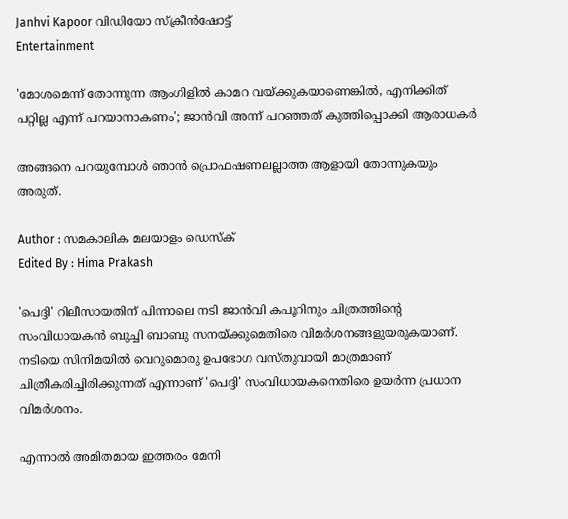Janhvi Kapoor വിഡിയോ സ്ക്രീൻഷോട്ട്
Entertainment

'മോശമെന്ന് തോന്നുന്ന ആംഗിളിൽ കാമറ വയ്ക്കുകയാണെങ്കിൽ, എനിക്കിത് പറ്റില്ല എന്ന് പറയാനാകണം'; ജാൻവി അന്ന് പറഞ്ഞത് കുത്തിപ്പൊക്കി ആരാധകർ

അങ്ങനെ പറയുമ്പോൾ ഞാൻ പ്രൊഫഷണലല്ലാത്ത ആളായി തോന്നുകയും അരുത്.

Author : സമകാലിക മലയാളം ഡെസ്ക്
Edited By : Hima Prakash

'പെദ്ദി' റിലീസായതിന് പിന്നാലെ നടി ജാൻവി കപൂറിനും ചിത്രത്തിന്റെ സംവിധായകൻ ബുച്ചി ബാബു സനയ്ക്കുമെതിരെ വിമർശനങ്ങളുയരുകയാണ്. നടിയെ സിനിമയിൽ വെറുമൊരു ഉപഭോഗ വസ്തുവായി മാത്രമാണ് ചിത്രീകരിച്ചിരിക്കുന്നത് എന്നാണ് 'പെദ്ദി' സംവിധായകനെതിരെ ഉയർന്ന പ്രധാന വിമർശനം.

എന്നാൽ അമിതമായ ഇത്തരം മേനി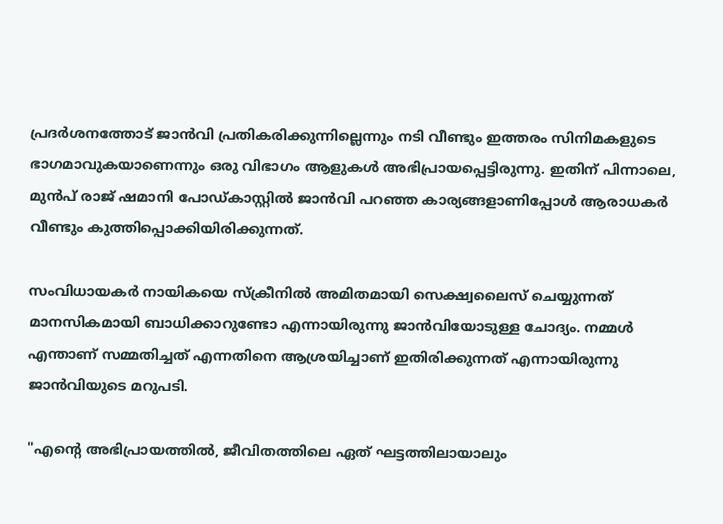പ്രദർശനത്തോട് ജാൻവി പ്രതികരിക്കുന്നില്ലെന്നും നടി വീണ്ടും ഇത്തരം സിനിമകളുടെ ഭാഗമാവുകയാണെന്നും ഒരു വിഭാഗം ആളുകൾ അഭിപ്രായപ്പെട്ടിരുന്നു. ഇതിന് പിന്നാലെ, മുൻപ് രാജ് ഷമാനി പോഡ്കാസ്റ്റിൽ ജാൻവി പറഞ്ഞ കാര്യങ്ങളാണിപ്പോൾ ആരാധകർ വീണ്ടും കുത്തിപ്പൊക്കിയിരിക്കുന്നത്.

സംവിധായകർ നായികയെ സ്ക്രീനിൽ അമിതമായി സെക്ഷ്വലൈസ് ചെയ്യുന്നത് മാനസികമായി ബാധിക്കാറുണ്ടോ എന്നായിരുന്നു ജാൻവിയോടുള്ള ചോദ്യം. നമ്മൾ എന്താണ് സമ്മതിച്ചത് എന്നതിനെ ആശ്രയിച്ചാണ് ഇതിരിക്കുന്നത് എന്നായിരുന്നു ജാൻവിയുടെ മറുപടി.

"എന്റെ അഭിപ്രായത്തിൽ, ജീവിതത്തിലെ ഏത് ഘട്ടത്തിലായാലും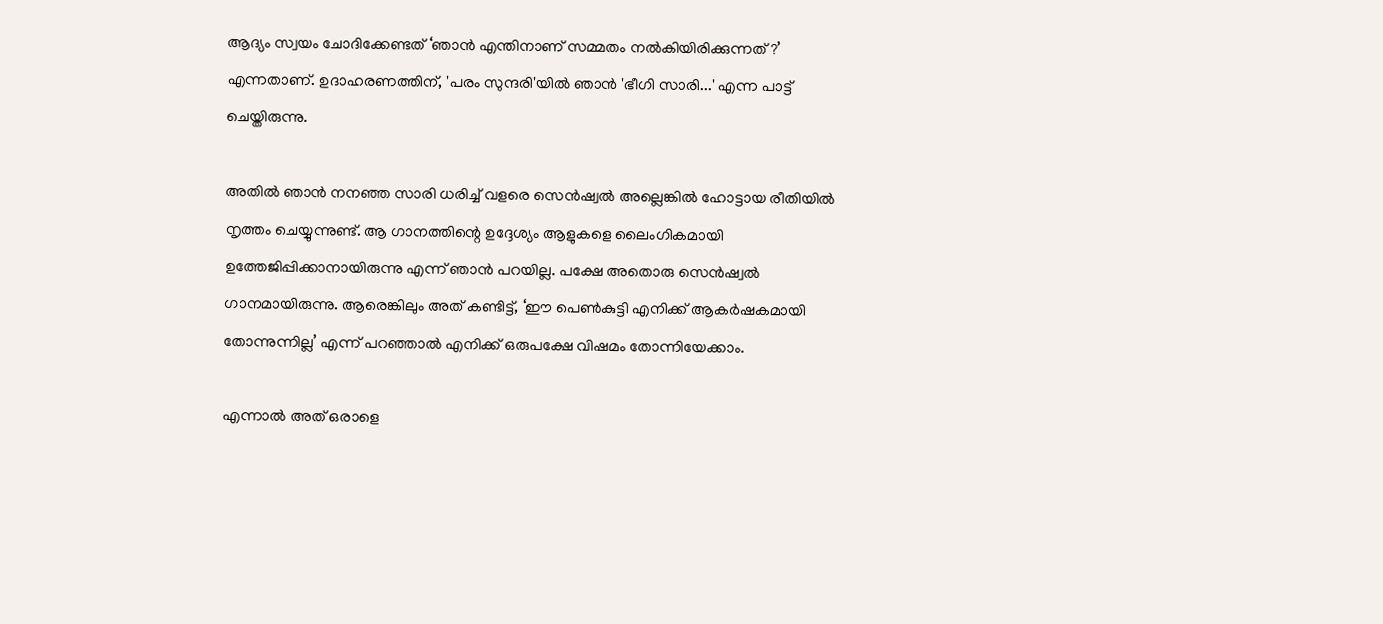ആദ്യം സ്വയം ചോദിക്കേണ്ടത് ‘ഞാൻ എന്തിനാണ് സമ്മതം നൽകിയിരിക്കുന്നത് ?’ എന്നതാണ്. ഉദാഹരണത്തിന്, 'പരം സുന്ദരി'യിൽ ഞാൻ 'ഭീഗി സാരി...' എന്ന പാട്ട് ചെയ്തിരുന്നു.

അതിൽ ഞാൻ നനഞ്ഞ സാരി ധരിച്ച് വളരെ സെൻഷ്വൽ അല്ലെങ്കിൽ ഹോട്ടായ രീതിയിൽ നൃത്തം ചെയ്യുന്നുണ്ട്. ആ ഗാനത്തിന്റെ ഉദ്ദേശ്യം ആളുകളെ ലൈംഗികമായി ഉത്തേജിപ്പിക്കാനായിരുന്നു എന്ന് ഞാൻ പറയില്ല. പക്ഷേ അതൊരു സെൻഷ്വൽ ഗാനമായിരുന്നു. ആരെങ്കിലും അത് കണ്ടിട്ട്, ‘ഈ പെൺകുട്ടി എനിക്ക് ആകർഷകമായി തോന്നുന്നില്ല’ എന്ന് പറഞ്ഞാൽ എനിക്ക് ഒരുപക്ഷേ വിഷമം തോന്നിയേക്കാം.

എന്നാൽ അത് ഒരാളെ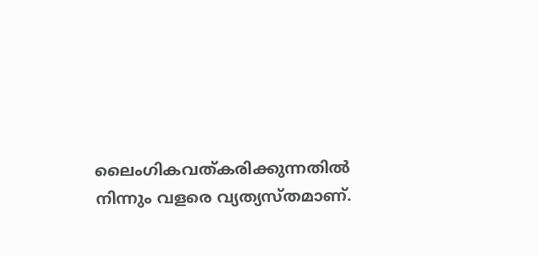ലൈംഗികവത്കരിക്കുന്നതിൽ നിന്നും വളരെ വ്യത്യസ്തമാണ്.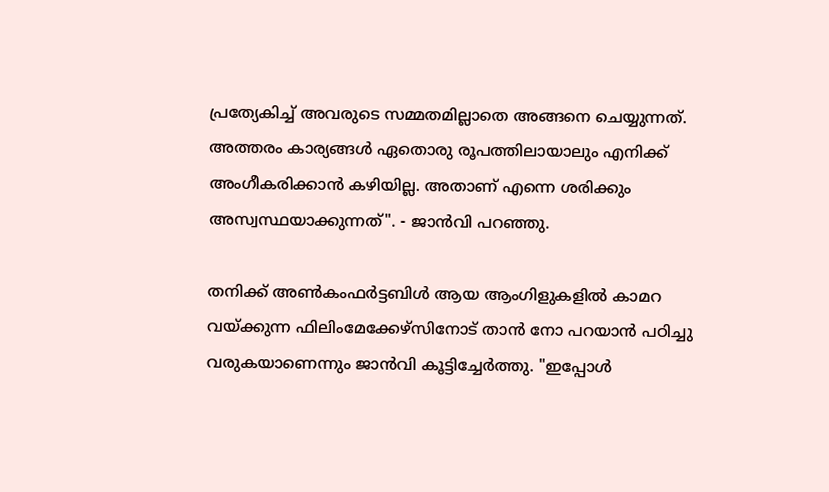പ്രത്യേകിച്ച് അവരുടെ സമ്മതമില്ലാതെ അങ്ങനെ ചെയ്യുന്നത്. അത്തരം കാര്യങ്ങൾ ഏതൊരു രൂപത്തിലായാലും എനിക്ക് അംഗീകരിക്കാൻ കഴിയില്ല. അതാണ് എന്നെ ശരിക്കും അസ്വസ്ഥയാക്കുന്നത്". - ജാൻവി പറഞ്ഞു.

തനിക്ക് അൺകംഫർട്ടബിൾ ആയ ആംഗിളുകളിൽ കാമറ വയ്ക്കുന്ന ഫിലിംമേക്കേഴ്സിനോട് താൻ നോ പറയാൻ പഠിച്ചു വരുകയാണെന്നും ജാൻവി കൂട്ടിച്ചേർത്തു. "ഇപ്പോൾ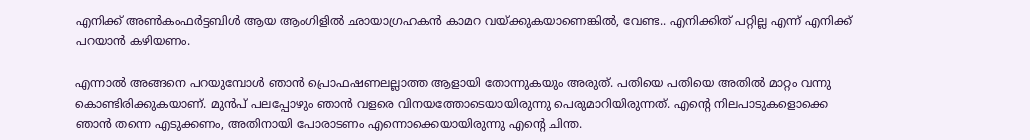എനിക്ക് അൺകംഫർട്ടബിൾ ആയ ആംഗിളിൽ ഛായാഗ്രഹകൻ കാമറ വയ്ക്കുകയാണെങ്കിൽ, വേണ്ട.. എനിക്കിത് പറ്റില്ല എന്ന് എനിക്ക് പറയാൻ കഴിയണം.

എന്നാൽ അങ്ങനെ പറയുമ്പോൾ ഞാൻ പ്രൊഫഷണലല്ലാത്ത ആളായി തോന്നുകയും അരുത്. പതിയെ പതിയെ അതിൽ മാറ്റം വന്നു കൊണ്ടിരിക്കുകയാണ്. മുൻപ് പലപ്പോഴും ഞാൻ വളരെ വിനയത്തോടെയായിരുന്നു പെരുമാറിയിരുന്നത്. എന്റെ നിലപാടുകളൊക്കെ ഞാൻ തന്നെ എടുക്കണം, അതിനായി പോരാടണം എന്നൊക്കെയായിരുന്നു എന്റെ ചിന്ത.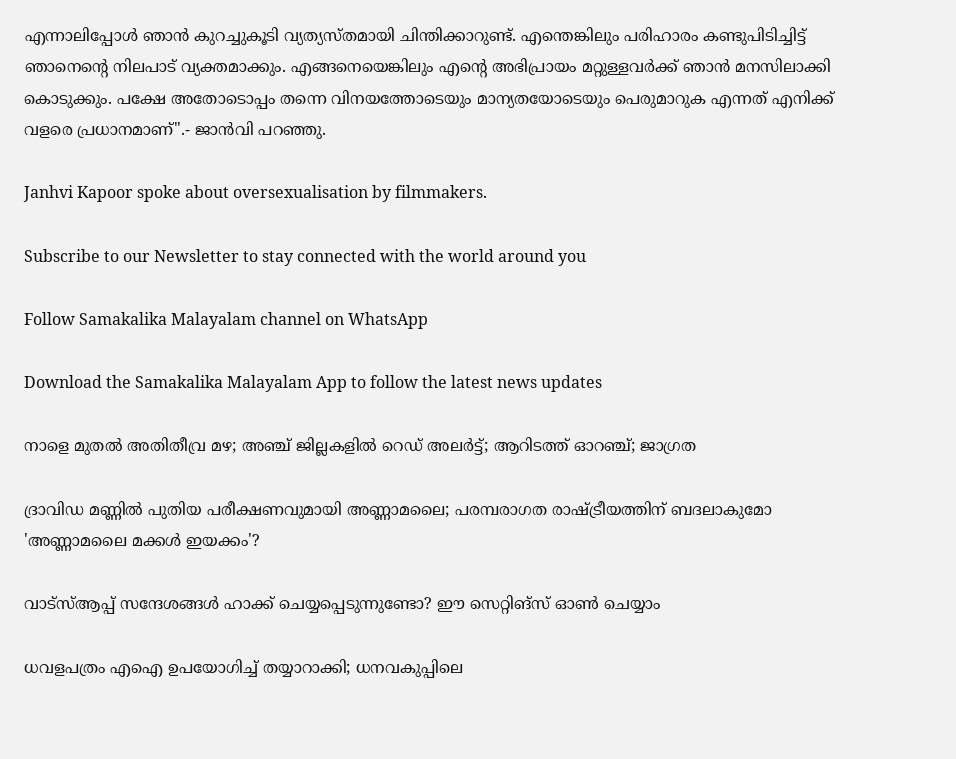എന്നാലിപ്പോൾ ഞാൻ കുറച്ചുകൂടി വ്യത്യസ്തമായി ചിന്തിക്കാറുണ്ട്. എന്തെങ്കിലും പരിഹാരം കണ്ടുപിടിച്ചിട്ട് ഞാനെന്റെ നിലപാട് വ്യക്ത‌മാക്കും. എങ്ങനെയെങ്കിലും എന്റെ അഭിപ്രായം മറ്റുള്ളവർക്ക് ഞാൻ മനസിലാക്കി കൊടുക്കും. പക്ഷേ അതോടൊപ്പം തന്നെ വിനയത്തോടെയും മാന്യതയോടെയും പെരുമാറുക എന്നത് എനിക്ക് വളരെ പ്രധാനമാണ്".- ജാൻവി പറഞ്ഞു.

Janhvi Kapoor spoke about oversexualisation by filmmakers.

Subscribe to our Newsletter to stay connected with the world around you

Follow Samakalika Malayalam channel on WhatsApp

Download the Samakalika Malayalam App to follow the latest news updates

നാളെ മുതല്‍ അതിതീവ്ര മഴ; അഞ്ച് ജില്ലകളില്‍ റെഡ് അലര്‍ട്ട്; ആറിടത്ത് ഓറഞ്ച്; ജാഗ്രത

ദ്രാവിഡ മണ്ണിൽ പുതിയ പരീക്ഷണവുമായി അണ്ണാമലൈ; പരമ്പരാഗത രാഷ്ട്രീയത്തിന് ബദലാകുമോ 'അണ്ണാമലൈ മക്കൾ ഇയക്കം'?

വാട്‌സ്ആപ്പ് സന്ദേശങ്ങള്‍ ഹാക്ക് ചെയ്യപ്പെടുന്നുണ്ടോ? ഈ സെറ്റിങ്‌സ് ഓണ്‍ ചെയ്യാം

ധവളപത്രം എഐ ഉപയോഗിച്ച് തയ്യാറാക്കി; ധനവകുപ്പിലെ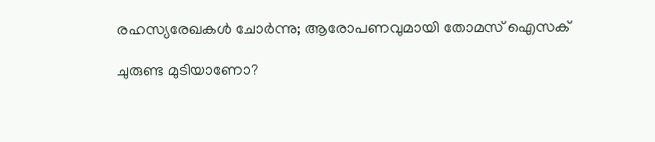രഹസ്യരേഖകള്‍ ചോര്‍ന്നു; ആരോപണവുമായി തോമസ് ഐസക്

ചുരുണ്ട മുടിയാണോ?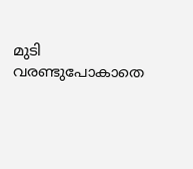മുടി വരണ്ടുപോകാതെ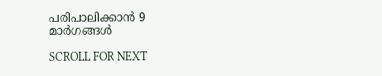പരിപാലിക്കാൻ 9 മാർഗങ്ങൾ

SCROLL FOR NEXT